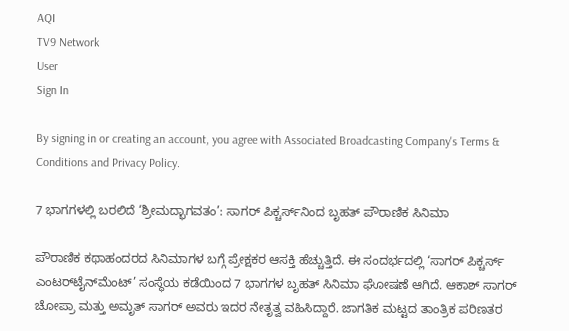AQI
TV9 Network
User
Sign In

By signing in or creating an account, you agree with Associated Broadcasting Company's Terms & Conditions and Privacy Policy.

7 ಭಾಗಗಳಲ್ಲಿ ಬರಲಿದೆ ‘ಶ್ರೀಮದ್ಭಾಗವತಂ’: ಸಾಗರ್ ಪಿಕ್ಚರ್ಸ್‌ನಿಂದ ಬೃಹತ್ ಪೌರಾಣಿಕ ಸಿನಿಮಾ

ಪೌರಾಣಿಕ ಕಥಾಹಂದರದ ಸಿನಿಮಾಗಳ ಬಗ್ಗೆ ಪ್ರೇಕ್ಷಕರ ಆಸಕ್ತಿ ಹೆಚ್ಚುತ್ತಿದೆ. ಈ ಸಂದರ್ಭದಲ್ಲಿ ‘ಸಾಗರ್ ಪಿಕ್ಚರ್ಸ್ ಎಂಟರ್‌ಟೈನ್‌ಮೆಂಟ್’ ಸಂಸ್ಥೆಯ ಕಡೆಯಿಂದ 7 ಭಾಗಗಳ ಬೃಹತ್ ಸಿನಿಮಾ ಘೋಷಣೆ ಆಗಿದೆ. ಆಕಾಶ್ ಸಾಗರ್ ಚೋಪ್ರಾ ಮತ್ತು ಅಮೃತ್ ಸಾಗರ್ ಅವರು ಇದರ ನೇತೃತ್ವ ವಹಿಸಿದ್ದಾರೆ. ಜಾಗತಿಕ ಮಟ್ಟದ ತಾಂತ್ರಿಕ ಪರಿಣತರ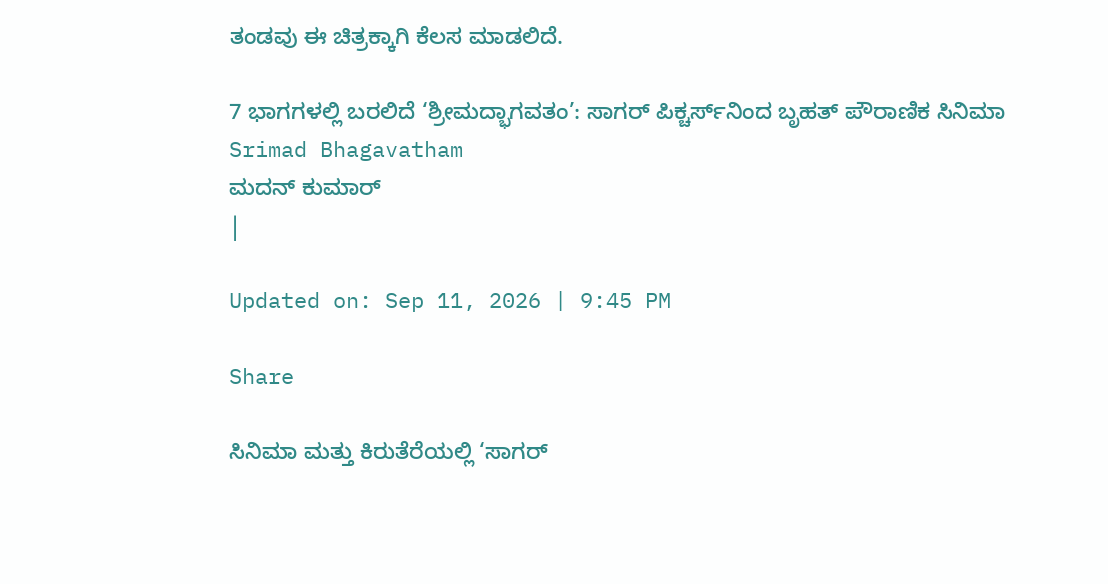ತಂಡವು ಈ ಚಿತ್ರಕ್ಕಾಗಿ ಕೆಲಸ ಮಾಡಲಿದೆ.

7 ಭಾಗಗಳಲ್ಲಿ ಬರಲಿದೆ ‘ಶ್ರೀಮದ್ಭಾಗವತಂ’: ಸಾಗರ್ ಪಿಕ್ಚರ್ಸ್‌ನಿಂದ ಬೃಹತ್ ಪೌರಾಣಿಕ ಸಿನಿಮಾ
Srimad Bhagavatham
ಮದನ್ ಕುಮಾರ್
|

Updated on: Sep 11, 2026 | 9:45 PM

Share

ಸಿನಿಮಾ ಮತ್ತು ಕಿರುತೆರೆಯಲ್ಲಿ ‘ಸಾಗರ್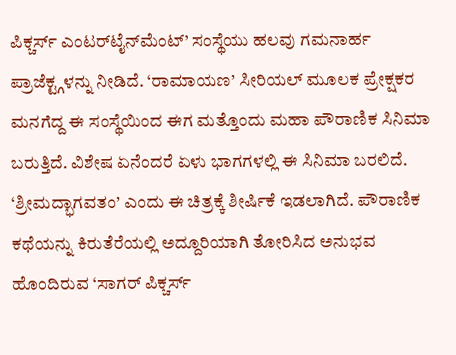ಪಿಕ್ಚರ್ಸ್ ಎಂಟರ್‌ಟೈನ್‌ಮೆಂಟ್’ ಸಂಸ್ಥೆಯು ಹಲವು ಗಮನಾರ್ಹ ಪ್ರಾಜೆಕ್ಟ್ಗಳನ್ನು ನೀಡಿದೆ. ‘ರಾಮಾಯಣ’ ಸೀರಿಯಲ್ ಮೂಲಕ ಪ್ರೇಕ್ಷಕರ ಮನಗೆದ್ದ ಈ ಸಂಸ್ಥೆಯಿಂದ ಈಗ ಮತ್ತೊಂದು ಮಹಾ ಪೌರಾಣಿಕ ಸಿನಿಮಾ ಬರುತ್ತಿದೆ. ವಿಶೇಷ ಏನೆಂದರೆ ಏಳು ಭಾಗಗಳಲ್ಲಿ ಈ ಸಿನಿಮಾ ಬರಲಿದೆ. ‘ಶ್ರೀಮದ್ಭಾಗವತಂ’ ಎಂದು ಈ ಚಿತ್ರಕ್ಕೆ ಶೀರ್ಷಿಕೆ ಇಡಲಾಗಿದೆ. ಪೌರಾಣಿಕ ಕಥೆಯನ್ನು ಕಿರುತೆರೆಯಲ್ಲಿ ಅದ್ದೂರಿಯಾಗಿ ತೋರಿಸಿದ ಅನುಭವ ಹೊಂದಿರುವ ‘ಸಾಗರ್ ಪಿಕ್ಚರ್ಸ್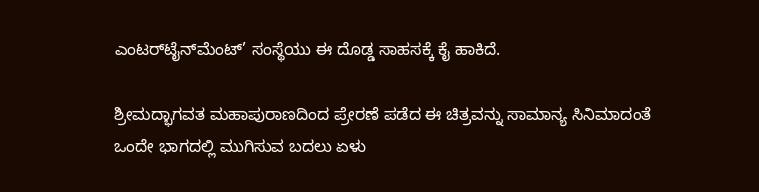ಎಂಟರ್‌ಟೈನ್‌ಮೆಂಟ್’ ಸಂಸ್ಥೆಯು ಈ ದೊಡ್ಡ ಸಾಹಸಕ್ಕೆ ಕೈ ಹಾಕಿದೆ.

ಶ್ರೀಮದ್ಭಾಗವತ ಮಹಾಪುರಾಣದಿಂದ ಪ್ರೇರಣೆ ಪಡೆದ ಈ ಚಿತ್ರವನ್ನು ಸಾಮಾನ್ಯ ಸಿನಿಮಾದಂತೆ ಒಂದೇ ಭಾಗದಲ್ಲಿ ಮುಗಿಸುವ ಬದಲು ಏಳು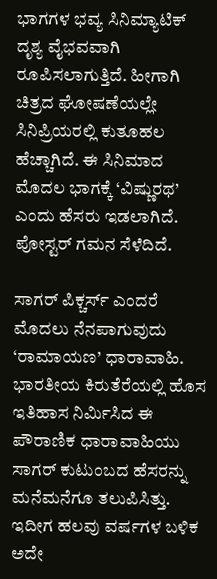ಭಾಗಗಳ ಭವ್ಯ ಸಿನಿಮ್ಯಾಟಿಕ್ ದೃಶ್ಯ ವೈಭವವಾಗಿ ರೂಪಿಸಲಾಗುತ್ತಿದೆ. ಹೀಗಾಗಿ ಚಿತ್ರದ ಘೋಷಣೆಯಲ್ಲೇ ಸಿನಿಪ್ರಿಯರಲ್ಲಿ ಕುತೂಹಲ ಹೆಚ್ಚಾಗಿದೆ. ಈ ಸಿನಿಮಾದ ಮೊದಲ ಭಾಗಕ್ಕೆ ‘ವಿಷ್ಣುರಥ’ ಎಂದು ಹೆಸರು ಇಡಲಾಗಿದೆ. ಪೋಸ್ಟರ್ ಗಮನ ಸೆಳೆದಿದೆ.

ಸಾಗರ್ ಪಿಕ್ಚರ್ಸ್ ಎಂದರೆ ಮೊದಲು ನೆನಪಾಗುವುದು ‘ರಾಮಾಯಣ’ ಧಾರಾವಾಹಿ. ಭಾರತೀಯ ಕಿರುತೆರೆಯಲ್ಲಿ ಹೊಸ ಇತಿಹಾಸ ನಿರ್ಮಿಸಿದ ಈ ಪೌರಾಣಿಕ ಧಾರಾವಾಹಿಯು ಸಾಗರ್ ಕುಟುಂಬದ ಹೆಸರನ್ನು ಮನೆಮನೆಗೂ ತಲುಪಿಸಿತ್ತು. ಇದೀಗ ಹಲವು ವರ್ಷಗಳ ಬಳಿಕ ಅದೇ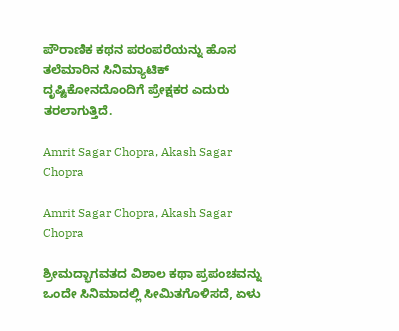ಪೌರಾಣಿಕ ಕಥನ ಪರಂಪರೆಯನ್ನು ಹೊಸ ತಲೆಮಾರಿನ ಸಿನಿಮ್ಯಾಟಿಕ್ ದೃಷ್ಟಿಕೋನದೊಂದಿಗೆ ಪ್ರೇಕ್ಷಕರ ಎದುರು ತರಲಾಗುತ್ತಿದೆ.

Amrit Sagar Chopra, Akash Sagar Chopra

Amrit Sagar Chopra, Akash Sagar Chopra

ಶ್ರೀಮದ್ಭಾಗವತದ ವಿಶಾಲ ಕಥಾ ಪ್ರಪಂಚವನ್ನು ಒಂದೇ ಸಿನಿಮಾದಲ್ಲಿ ಸೀಮಿತಗೊಳಿಸದೆ, ಏಳು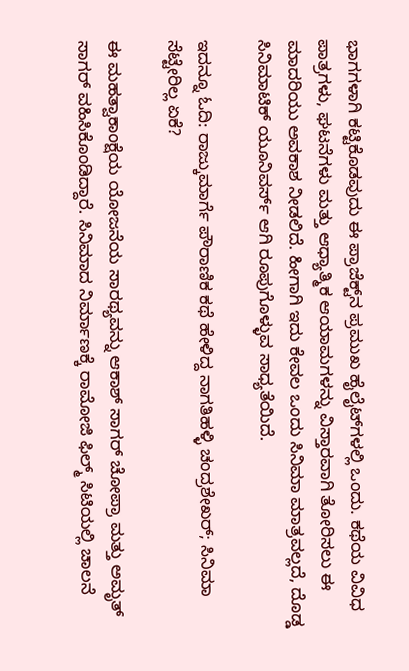ಭಾಗಗಳಾಗಿ ಕಟ್ಟಿಕೊಡವುದು ಈ ಪ್ರಾಜೆಕ್ಟ್‌ನ ಪ್ರಮುಖ ಹೈಲೈಟ್‌ಗಳಲ್ಲಿ ಒಂದು. ಕಥೆಯ ವಿವಿಧ ಪಾತ್ರಗಳು, ಘಟನೆಗಳು ಮತ್ತು ಆಧ್ಯಾತ್ಮಿಕ ಆಯಾಮಗಳನ್ನು ವಿಸ್ತಾರವಾಗಿ ತೋರಿಸಲು ಈ ಮಾದರಿಯು ಅವಕಾಶ ನೀಡಲಿದೆ. ಹೀಗಾಗಿ ಇದು ಕೇವಲ ಒಂದು ಸಿನಿಮಾ ಮಾತ್ರವಲ್ಲದೆ, ದೊಡ್ಡ ಸಿನಿಮಾಟಿಕ್ ಯೂನಿವರ್ಸ್ ಆಗಿ ರೂಪುಗೊಳ್ಳುವ ಸಾಧ್ಯತೆಯಿದೆ.

ಇದನ್ನೂ ಓದಿ: ರಾಜ್ಕುಮಾರ್ಗೆ ಪೌರಾಣಿಕ ಕಥೆ ಹೇಳಿದ್ದ ನಾಗತಿಹಳ್ಳಿ ಚಂದ್ರಶೇಖರ್; ಸಿನಿಮಾ ಸೆಟ್ಟೇರಿಲ್ಲ ಏಕೆ?

ಈ ಮಹತ್ವಾಕಾಂಕ್ಷೆಯ ಯೋಜನೆಯ ಸಾರಥ್ಯವನ್ನು ಆಕಾಶ್ ಸಾಗರ್ ಚೋಪ್ರಾ ಮತ್ತು ಅಮೃತ್ ಸಾಗರ್ ವಹಿಸಿಕೊಂಡಿದ್ದಾರೆ. ಸಿನಿಮಾದ ನಿರ್ಮಾಣಕ್ಕೆ ರಾಮೋಜಿ ಫಿಲ್ಮ್ ಸಿಟಿಯಲ್ಲಿ ಚಾಲನೆ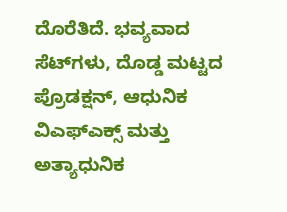ದೊರೆತಿದೆ. ಭವ್ಯವಾದ ಸೆಟ್‌ಗಳು, ದೊಡ್ಡ ಮಟ್ಟದ ಪ್ರೊಡಕ್ಷನ್, ಆಧುನಿಕ ವಿಎಫ್ಎಕ್ಸ್ ಮತ್ತು ಅತ್ಯಾಧುನಿಕ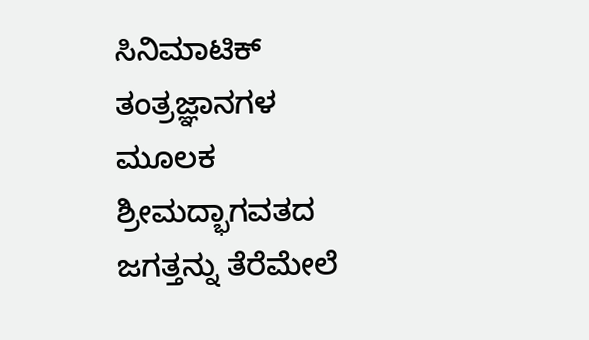ಸಿನಿಮಾಟಿಕ್ ತಂತ್ರಜ್ಞಾನಗಳ ಮೂಲಕ ಶ್ರೀಮದ್ಭಾಗವತದ ಜಗತ್ತನ್ನು ತೆರೆಮೇಲೆ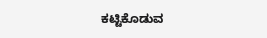ಕಟ್ಟಿಕೊಡುವ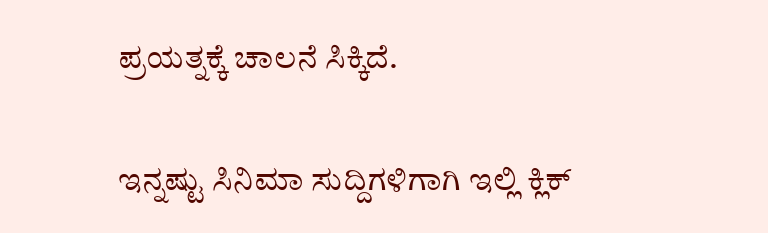ಪ್ರಯತ್ನಕ್ಕೆ ಚಾಲನೆ ಸಿಕ್ಕಿದೆ.

ಇನ್ನಷ್ಟು ಸಿನಿಮಾ ಸುದ್ದಿಗಳಿಗಾಗಿ ಇಲ್ಲಿ ಕ್ಲಿಕ್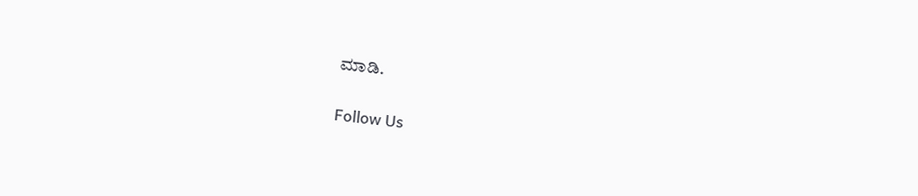ಮಾಡಿ.

Follow Us